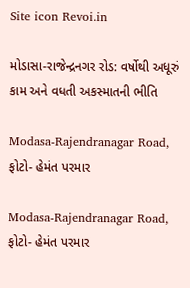Site icon Revoi.in

મોડાસા-રાજેન્દ્રનગર રોડ: વર્ષોથી અધૂરું કામ અને વધતી અકસ્માતની ભીતિ

Modasa-Rajendranagar Road, ફોટો- હેમંત પરમાર

Modasa-Rajendranagar Road, ફોટો- હેમંત પરમાર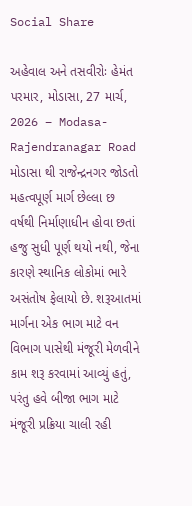Social Share

અહેવાલ અને તસવીરોઃ હેમંત પરમાર, મોડાસા, 27 માર્ચ, 2026 – Modasa-Rajendranagar Road મોડાસા થી રાજેન્દ્રનગર જોડતો મહત્વપૂર્ણ માર્ગ છેલ્લા છ વર્ષથી નિર્માણાધીન હોવા છતાં હજુ સુધી પૂર્ણ થયો નથી, જેના કારણે સ્થાનિક લોકોમાં ભારે અસંતોષ ફેલાયો છે. શરૂઆતમાં માર્ગના એક ભાગ માટે વન વિભાગ પાસેથી મંજૂરી મેળવીને કામ શરૂ કરવામાં આવ્યું હતું, પરંતુ હવે બીજા ભાગ માટે મંજૂરી પ્રક્રિયા ચાલી રહી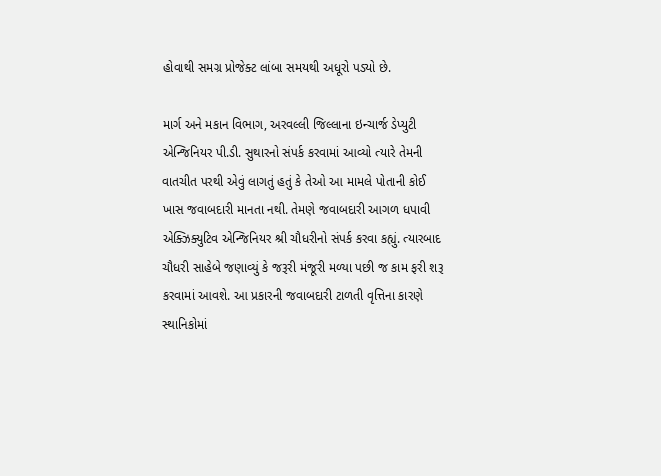હોવાથી સમગ્ર પ્રોજેક્ટ લાંબા સમયથી અધૂરો પડ્યો છે.

માર્ગ અને મકાન વિભાગ, અરવલ્લી જિલ્લાના ઇન્ચાર્જ ડેપ્યુટી એન્જિનિયર પી.ડી. સુથારનો સંપર્ક કરવામાં આવ્યો ત્યારે તેમની વાતચીત પરથી એવું લાગતું હતું કે તેઓ આ મામલે પોતાની કોઈ ખાસ જવાબદારી માનતા નથી. તેમણે જવાબદારી આગળ ધપાવી એક્ઝિક્યુટિવ એન્જિનિયર શ્રી ચૌધરીનો સંપર્ક કરવા કહ્યું. ત્યારબાદ ચૌધરી સાહેબે જણાવ્યું કે જરૂરી મંજૂરી મળ્યા પછી જ કામ ફરી શરૂ કરવામાં આવશે. આ પ્રકારની જવાબદારી ટાળતી વૃત્તિના કારણે સ્થાનિકોમાં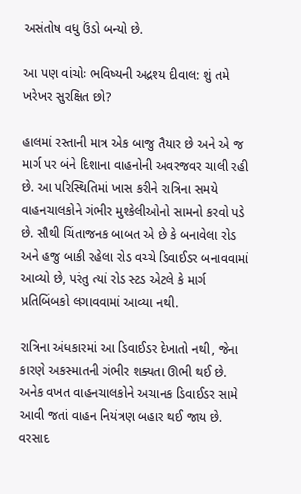અસંતોષ વધુ ઉંડો બન્યો છે.

આ પણ વાંચોઃ ભવિષ્યની અદ્રશ્ય દીવાલ: શું તમે ખરેખર સુરક્ષિત છો?

હાલમાં રસ્તાની માત્ર એક બાજુ તૈયાર છે અને એ જ માર્ગ પર બંને દિશાના વાહનોની અવરજવર ચાલી રહી છે. આ પરિસ્થિતિમાં ખાસ કરીને રાત્રિના સમયે વાહનચાલકોને ગંભીર મુશ્કેલીઓનો સામનો કરવો પડે છે. સૌથી ચિંતાજનક બાબત એ છે કે બનાવેલા રોડ અને હજુ બાકી રહેલા રોડ વચ્ચે ડિવાઈડર બનાવવામાં આવ્યો છે, પરંતુ ત્યાં રોડ સ્ટડ એટલે કે માર્ગ પ્રતિબિંબકો લગાવવામાં આવ્યા નથી.

રાત્રિના અંધકારમાં આ ડિવાઈડર દેખાતો નથી, જેના કારણે અકસ્માતની ગંભીર શક્યતા ઊભી થઈ છે. અનેક વખત વાહનચાલકોને અચાનક ડિવાઈડર સામે આવી જતાં વાહન નિયંત્રણ બહાર થઈ જાય છે. વરસાદ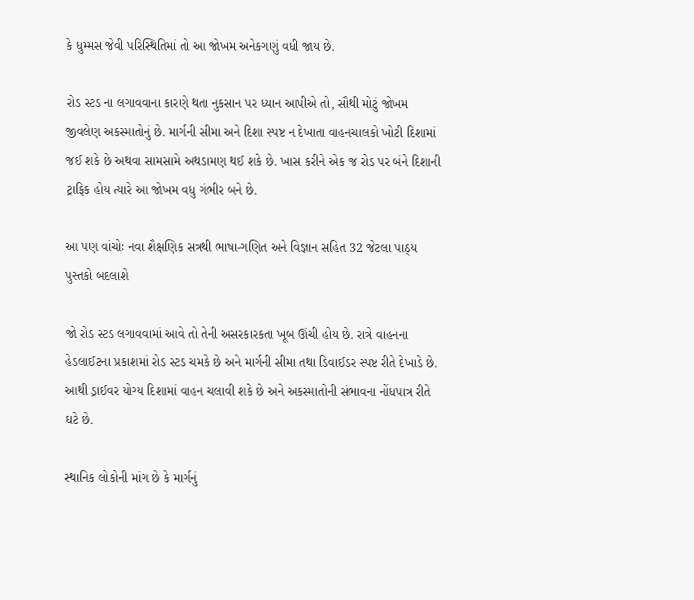કે ધુમ્મસ જેવી પરિસ્થિતિમાં તો આ જોખમ અનેકગણું વધી જાય છે.

રોડ સ્ટડ ના લગાવવાના કારણે થતા નુકસાન પર ધ્યાન આપીએ તો, સૌથી મોટું જોખમ જીવલેણ અકસ્માતોનું છે. માર્ગની સીમા અને દિશા સ્પષ્ટ ન દેખાતા વાહનચાલકો ખોટી દિશામાં જઈ શકે છે અથવા સામસામે અથડામણ થઈ શકે છે. ખાસ કરીને એક જ રોડ પર બંને દિશાની ટ્રાફિક હોય ત્યારે આ જોખમ વધુ ગંભીર બને છે.

આ પણ વાંચોઃ નવા શૈક્ષણિક સત્રથી ભાષા-ગણિત અને વિજ્ઞાન સહિત 32 જેટલા પાઠ્ય પુસ્તકો બદલાશે

જો રોડ સ્ટડ લગાવવામાં આવે તો તેની અસરકારકતા ખૂબ ઊંચી હોય છે. રાત્રે વાહનના હેડલાઈટના પ્રકાશમાં રોડ સ્ટડ ચમકે છે અને માર્ગની સીમા તથા ડિવાઈડર સ્પષ્ટ રીતે દેખાડે છે. આથી ડ્રાઈવર યોગ્ય દિશામાં વાહન ચલાવી શકે છે અને અકસ્માતોની સંભાવના નોંધપાત્ર રીતે ઘટે છે.

સ્થાનિક લોકોની માંગ છે કે માર્ગનું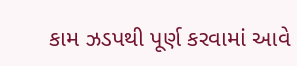કામ ઝડપથી પૂર્ણ કરવામાં આવે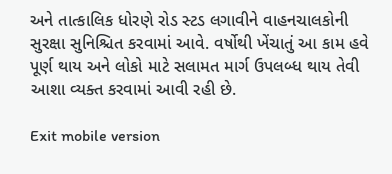અને તાત્કાલિક ધોરણે રોડ સ્ટડ લગાવીને વાહનચાલકોની સુરક્ષા સુનિશ્ચિત કરવામાં આવે. વર્ષોથી ખેંચાતું આ કામ હવે પૂર્ણ થાય અને લોકો માટે સલામત માર્ગ ઉપલબ્ધ થાય તેવી આશા વ્યક્ત કરવામાં આવી રહી છે.

Exit mobile version